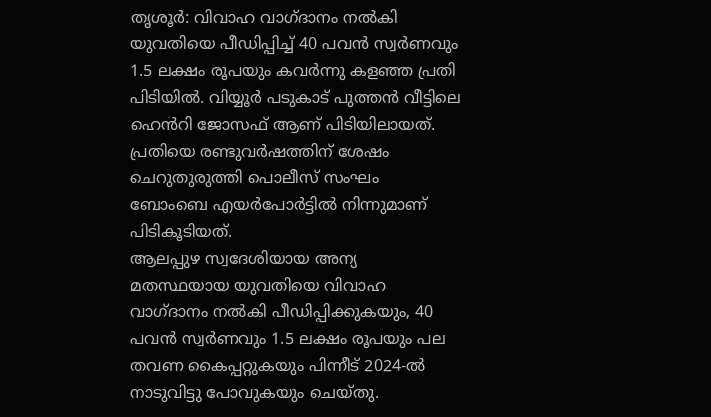തൃശൂർ: വിവാഹ വാഗ്ദാനം നൽകി യുവതിയെ പീഡിപ്പിച്ച് 40 പവൻ സ്വർണവും 1.5 ലക്ഷം രൂപയും കവർന്നു കളഞ്ഞ പ്രതി പിടിയിൽ. വിയ്യൂർ പടുകാട് പുത്തൻ വീട്ടിലെ ഹെൻറി ജോസഫ് ആണ് പിടിയിലായത്. പ്രതിയെ രണ്ടുവർഷത്തിന് ശേഷം ചെറുതുരുത്തി പൊലീസ് സംഘം ബോംബെ എയർപോർട്ടിൽ നിന്നുമാണ് പിടികൂടിയത്.
ആലപ്പുഴ സ്വദേശിയായ അന്യ മതസ്ഥയായ യുവതിയെ വിവാഹ വാഗ്ദാനം നൽകി പീഡിപ്പിക്കുകയും, 40 പവൻ സ്വർണവും 1.5 ലക്ഷം രൂപയും പല തവണ കൈപ്പറ്റുകയും പിന്നീട് 2024-ൽ നാടുവിട്ടു പോവുകയും ചെയ്തു.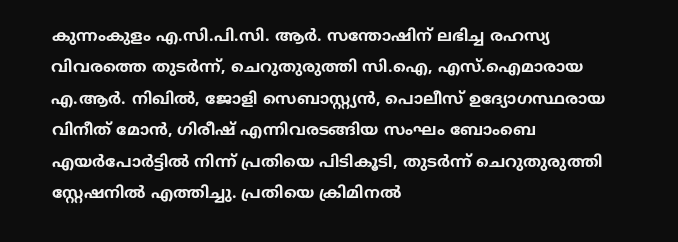കുന്നംകുളം എ.സി.പി.സി. ആർ. സന്തോഷിന് ലഭിച്ച രഹസ്യ വിവരത്തെ തുടർന്ന്, ചെറുതുരുത്തി സി.ഐ, എസ്.ഐമാരായ എ.ആർ. നിഖിൽ, ജോളി സെബാസ്റ്റ്യൻ, പൊലീസ് ഉദ്യോഗസ്ഥരായ വിനീത് മോൻ, ഗിരീഷ് എന്നിവരടങ്ങിയ സംഘം ബോംബെ എയർപോർട്ടിൽ നിന്ന് പ്രതിയെ പിടികൂടി, തുടർന്ന് ചെറുതുരുത്തി സ്റ്റേഷനിൽ എത്തിച്ചു. പ്രതിയെ ക്രിമിനൽ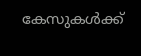കേസുകൾക്ക്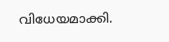വിധേയമാക്കി.